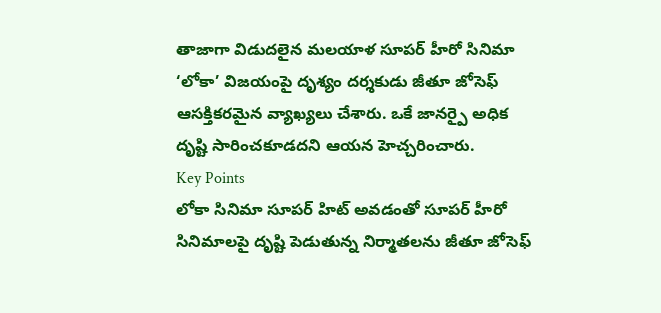తాజాగా విడుదలైన మలయాళ సూపర్ హీరో సినిమా ‘లోకా’ విజయంపై దృశ్యం దర్శకుడు జీతూ జోసెఫ్ ఆసక్తికరమైన వ్యాఖ్యలు చేశారు. ఒకే జానర్పై అధిక దృష్టి సారించకూడదని ఆయన హెచ్చరించారు.
Key Points
లోకా సినిమా సూపర్ హిట్ అవడంతో సూపర్ హీరో సినిమాలపై దృష్టి పెడుతున్న నిర్మాతలను జీతూ జోసెఫ్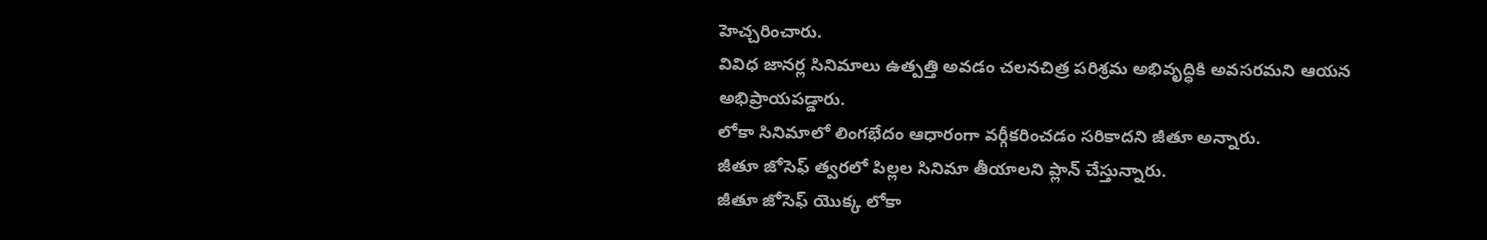హెచ్చరించారు.
వివిధ జానర్ల సినిమాలు ఉత్పత్తి అవడం చలనచిత్ర పరిశ్రమ అభివృద్ధికి అవసరమని ఆయన అభిప్రాయపడ్డారు.
లోకా సినిమాలో లింగభేదం ఆధారంగా వర్గీకరించడం సరికాదని జీతూ అన్నారు.
జీతూ జోసెఫ్ త్వరలో పిల్లల సినిమా తీయాలని ప్లాన్ చేస్తున్నారు.
జీతూ జోసెఫ్ యొక్క లోకా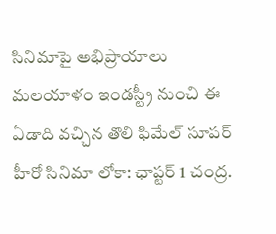సినిమాపై అభిప్రాయాలు
మలయాళం ఇండస్ట్రీ నుంచి ఈ ఏడాది వచ్చిన తొలి ఫిమేల్ సూపర్ హీరో సినిమా లోకా: ఛాప్టర్ 1 చంద్ర.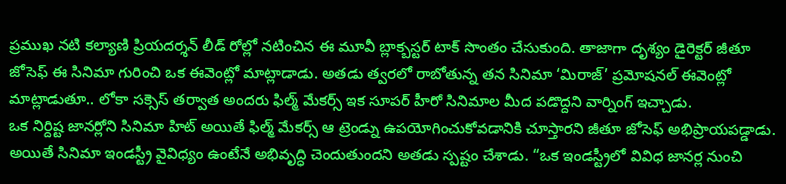ప్రముఖ నటి కల్యాణి ప్రియదర్శన్ లీడ్ రోల్లో నటించిన ఈ మూవీ బ్లాక్బస్టర్ టాక్ సొంతం చేసుకుంది. తాజాగా దృశ్యం డైరెక్టర్ జీతూ జోసెఫ్ ఈ సినిమా గురించి ఒక ఈవెంట్లో మాట్లాడాడు. అతడు త్వరలో రాబోతున్న తన సినిమా ‘మిరాజ్’ ప్రమోషనల్ ఈవెంట్లో మాట్లాడుతూ.. లోకా సక్సెస్ తర్వాత అందరు ఫిల్మ్ మేకర్స్ ఇక సూపర్ హీరో సినిమాల మీద పడొద్దని వార్నింగ్ ఇచ్చాడు.
ఒక నిర్దిష్ట జానర్లోని సినిమా హిట్ అయితే ఫిల్మ్ మేకర్స్ ఆ ట్రెండ్ను ఉపయోగించుకోవడానికి చూస్తారని జీతూ జోసెఫ్ అభిప్రాయపడ్డాడు. అయితే సినిమా ఇండస్ట్రీ వైవిధ్యం ఉంటేనే అభివృద్ధి చెందుతుందని అతడు స్పష్టం చేశాడు. “ఒక ఇండస్ట్రీలో వివిధ జానర్ల నుంచి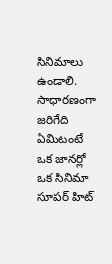సినిమాలు ఉండాలి. సాధారణంగా జరిగేది ఏమిటంటే ఒక జానర్లో ఒక సినిమా సూపర్ హిట్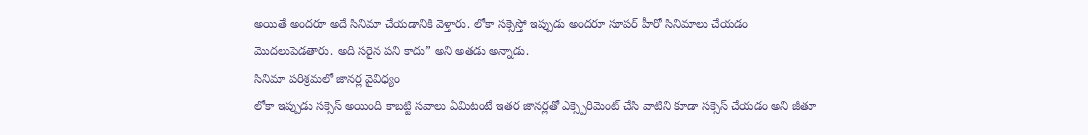అయితే అందరూ అదే సినిమా చేయడానికి వెళ్తారు. లోకా సక్సెస్తో ఇప్పుడు అందరూ సూపర్ హీరో సినిమాలు చేయడం మొదలుపెడతారు. అది సరైన పని కాదు” అని అతడు అన్నాడు.
సినిమా పరిశ్రమలో జానర్ల వైవిధ్యం
లోకా ఇప్పుడు సక్సెస్ అయింది కాబట్టి సవాలు ఏమిటంటే ఇతర జానర్లతో ఎక్స్పెరిమెంట్ చేసి వాటిని కూడా సక్సెస్ చేయడం అని జీతూ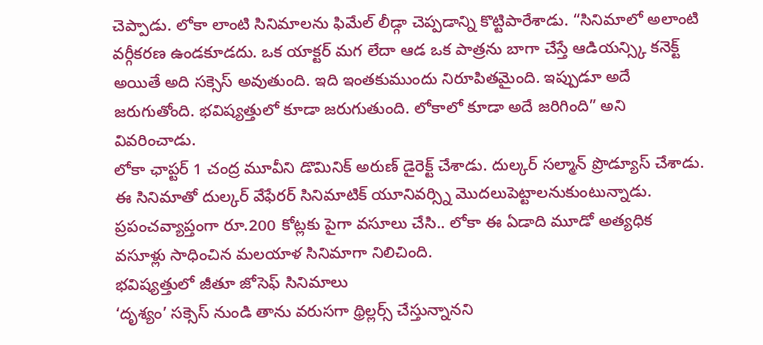చెప్పాడు. లోకా లాంటి సినిమాలను ఫిమేల్ లీడ్గా చెప్పడాన్ని కొట్టిపారేశాడు. “సినిమాలో అలాంటి వర్గీకరణ ఉండకూడదు. ఒక యాక్టర్ మగ లేదా ఆడ ఒక పాత్రను బాగా చేస్తే ఆడియన్స్కి కనెక్ట్ అయితే అది సక్సెస్ అవుతుంది. ఇది ఇంతకుముందు నిరూపితమైంది. ఇప్పుడూ అదే జరుగుతోంది. భవిష్యత్తులో కూడా జరుగుతుంది. లోకాలో కూడా అదే జరిగింది” అని వివరించాడు.
లోకా ఛాప్టర్ 1 చంద్ర మూవీని డొమినిక్ అరుణ్ డైరెక్ట్ చేశాడు. దుల్కర్ సల్మాన్ ప్రొడ్యూస్ చేశాడు. ఈ సినిమాతో దుల్కర్ వేఫేరర్ సినిమాటిక్ యూనివర్స్ని మొదలుపెట్టాలనుకుంటున్నాడు. ప్రపంచవ్యాప్తంగా రూ.200 కోట్లకు పైగా వసూలు చేసి.. లోకా ఈ ఏడాది మూడో అత్యధిక వసూళ్లు సాధించిన మలయాళ సినిమాగా నిలిచింది.
భవిష్యత్తులో జీతూ జోసెఫ్ సినిమాలు
‘దృశ్యం’ సక్సెస్ నుండి తాను వరుసగా థ్రిల్లర్స్ చేస్తున్నానని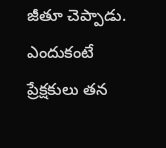జీతూ చెప్పాడు. ఎందుకంటే ప్రేక్షకులు తన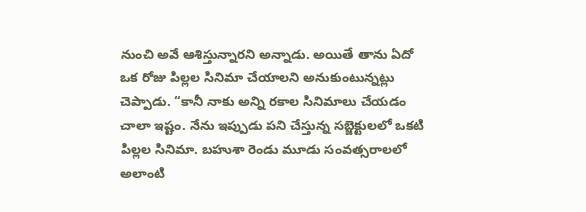నుంచి అవే ఆశిస్తున్నారని అన్నాడు. అయితే తాను ఏదో ఒక రోజు పిల్లల సినిమా చేయాలని అనుకుంటున్నట్లు చెప్పాడు. “కానీ నాకు అన్ని రకాల సినిమాలు చేయడం చాలా ఇష్టం. నేను ఇప్పుడు పని చేస్తున్న సబ్జెక్టులలో ఒకటి పిల్లల సినిమా. బహుశా రెండు మూడు సంవత్సరాలలో అలాంటి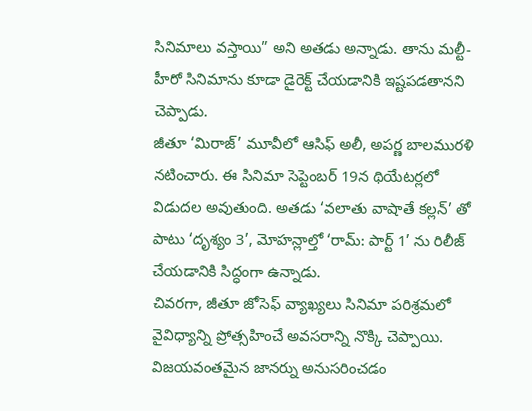సినిమాలు వస్తాయి” అని అతడు అన్నాడు. తాను మల్టీ-హీరో సినిమాను కూడా డైరెక్ట్ చేయడానికి ఇష్టపడతానని చెప్పాడు.
జీతూ ‘మిరాజ్’ మూవీలో ఆసిఫ్ అలీ, అపర్ణ బాలమురళి నటించారు. ఈ సినిమా సెప్టెంబర్ 19న థియేటర్లలో విడుదల అవుతుంది. అతడు ‘వలాతు వాషాతే కల్లన్’ తో పాటు ‘దృశ్యం 3’, మోహన్లాల్తో ‘రామ్: పార్ట్ 1’ ను రిలీజ్ చేయడానికి సిద్ధంగా ఉన్నాడు.
చివరగా, జీతూ జోసెఫ్ వ్యాఖ్యలు సినిమా పరిశ్రమలో వైవిధ్యాన్ని ప్రోత్సహించే అవసరాన్ని నొక్కి చెప్పాయి. విజయవంతమైన జానర్ను అనుసరించడం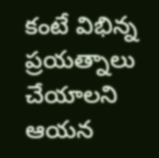కంటే విభిన్న ప్రయత్నాలు చేయాలని ఆయన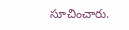సూచించారు.